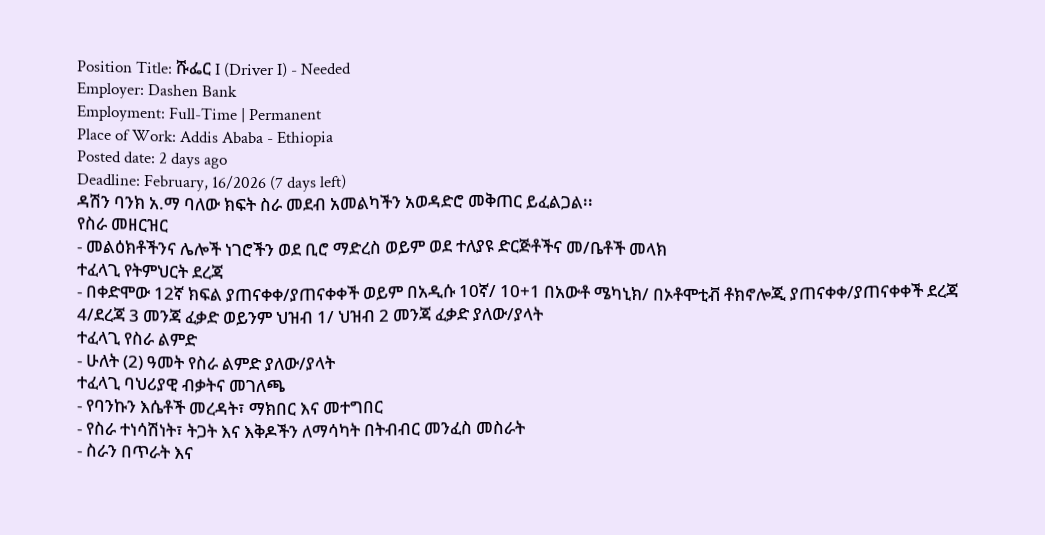Position Title: ሹፌር I (Driver I) - Needed
Employer: Dashen Bank
Employment: Full-Time | Permanent
Place of Work: Addis Ababa - Ethiopia
Posted date: 2 days ago
Deadline: February, 16/2026 (7 days left)
ዳሽን ባንክ አ.ማ ባለው ክፍት ስራ መደብ አመልካችን አወዳድሮ መቅጠር ይፈልጋል፡፡
የስራ መዘርዝር
- መልዕክቶችንና ሌሎች ነገሮችን ወደ ቢሮ ማድረስ ወይም ወደ ተለያዩ ድርጅቶችና መ/ቤቶች መላክ
ተፈላጊ የትምህርት ደረጃ
- በቀድሞው 12ኛ ክፍል ያጠናቀቀ/ያጠናቀቀች ወይም በአዲሱ 10ኛ/ 10+1 በአውቶ ሜካኒክ/ በኦቶሞቲቭ ቶክኖሎጂ ያጠናቀቀ/ያጠናቀቀች ደረጃ 4/ደረጃ 3 መንጃ ፈቃድ ወይንም ህዝብ 1/ ህዝብ 2 መንጃ ፈቃድ ያለው/ያላት
ተፈላጊ የስራ ልምድ
- ሁለት (2) ዓመት የስራ ልምድ ያለው/ያላት
ተፈላጊ ባህሪያዊ ብቃትና መገለጫ
- የባንኩን እሴቶች መረዳት፣ ማክበር እና መተግበር
- የስራ ተነሳሽነት፣ ትጋት እና እቅዶችን ለማሳካት በትብብር መንፈስ መስራት
- ስራን በጥራት እና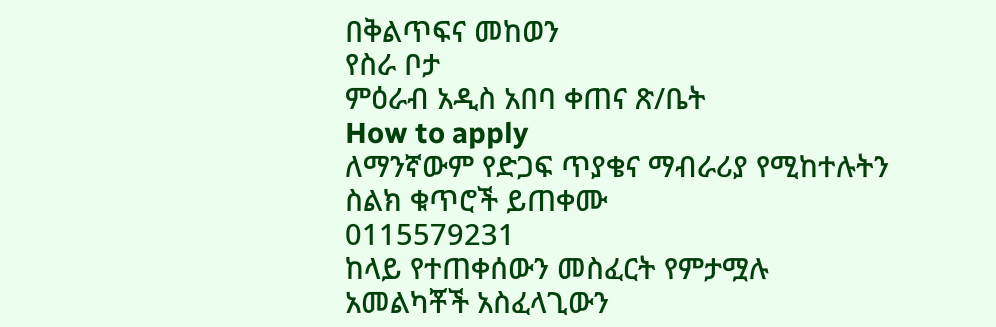በቅልጥፍና መከወን
የስራ ቦታ
ምዕራብ አዲስ አበባ ቀጠና ጽ/ቤት
How to apply
ለማንኛውም የድጋፍ ጥያቄና ማብራሪያ የሚከተሉትን ስልክ ቁጥሮች ይጠቀሙ
0115579231
ከላይ የተጠቀሰውን መስፈርት የምታሟሉ አመልካቾች አስፈላጊውን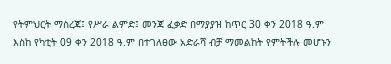የትምህርት ማስረጃ፤ የሥራ ልምድ፤ መንጃ ፈቃድ በማያያዝ ከጥር 30 ቀን 2018 ዓ.ም እስከ የካቲት 09 ቀን 2018 ዓ.ም በተገለፀው አድራሻ ብቻ ማመልከት የምትችሉ መሆኑን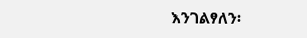እንገልፃለን፡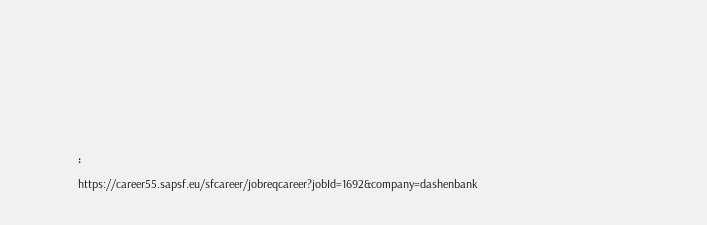፡
https://career55.sapsf.eu/sfcareer/jobreqcareer?jobId=1692&company=dashenbank